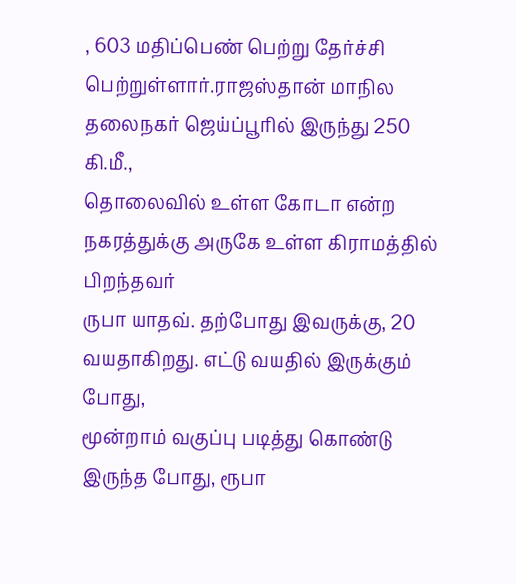, 603 மதிப்பெண் பெற்று தேர்ச்சி
பெற்றுள்ளார்.ராஜஸ்தான் மாநில தலைநகர் ஜெய்ப்பூரில் இருந்து 250 கி.மீ.,
தொலைவில் உள்ள கோடா என்ற நகரத்துக்கு அருகே உள்ள கிராமத்தில் பிறந்தவர்
ருபா யாதவ். தற்போது இவருக்கு, 20 வயதாகிறது. எட்டு வயதில் இருக்கும் போது,
மூன்றாம் வகுப்பு படித்து கொண்டு இருந்த போது, ரூபா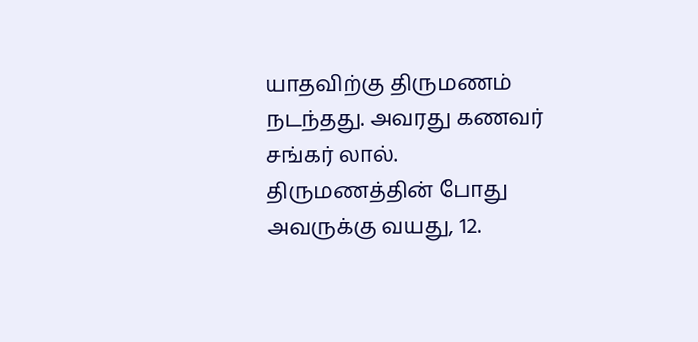யாதவிற்கு திருமணம்
நடந்தது. அவரது கணவர் சங்கர் லால். திருமணத்தின் போது அவருக்கு வயது, 12.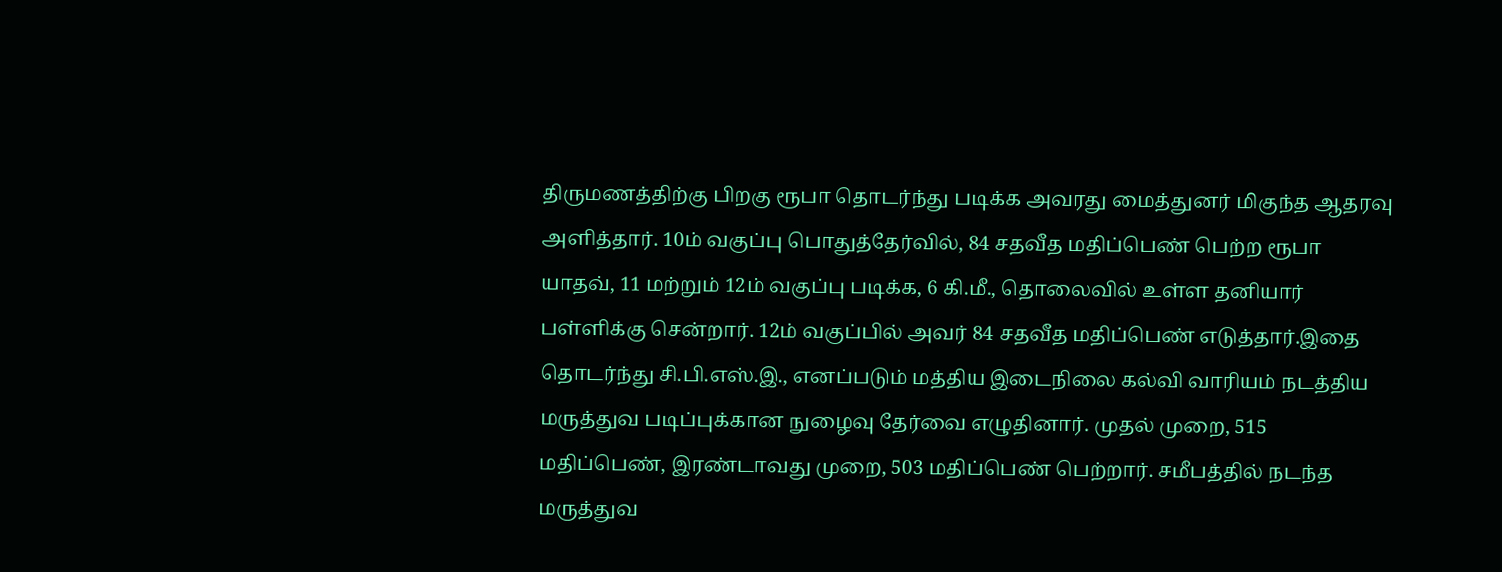திருமணத்திற்கு பிறகு ரூபா தொடர்ந்து படிக்க அவரது மைத்துனர் மிகுந்த ஆதரவு
அளித்தார். 10ம் வகுப்பு பொதுத்தேர்வில், 84 சதவீத மதிப்பெண் பெற்ற ரூபா
யாதவ், 11 மற்றும் 12ம் வகுப்பு படிக்க, 6 கி.மீ., தொலைவில் உள்ள தனியார்
பள்ளிக்கு சென்றார். 12ம் வகுப்பில் அவர் 84 சதவீத மதிப்பெண் எடுத்தார்.இதை
தொடர்ந்து சி.பி.எஸ்.இ., எனப்படும் மத்திய இடைநிலை கல்வி வாரியம் நடத்திய
மருத்துவ படிப்புக்கான நுழைவு தேர்வை எழுதினார். முதல் முறை, 515
மதிப்பெண், இரண்டாவது முறை, 503 மதிப்பெண் பெற்றார். சமீபத்தில் நடந்த
மருத்துவ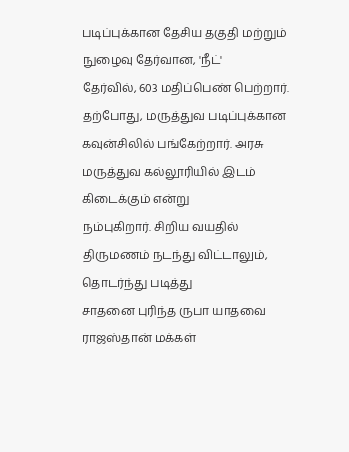படிப்புக்கான தேசிய தகுதி மற்றும் நுழைவு தேர்வான, 'நீட்'
தேர்வில், 603 மதிப்பெண் பெற்றார். தற்போது, மருத்துவ படிப்புக்கான
கவுன்சிலில் பங்கேற்றார். அரசு மருத்துவ கல்லூரியில் இடம் கிடைக்கும் என்று
நம்புகிறார். சிறிய வயதில் திருமணம் நடந்து விட்டாலும், தொடர்ந்து படித்து
சாதனை புரிந்த ருபா யாதவை ராஜஸ்தான் மக்கள்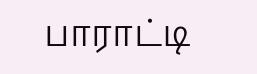பாராட்டி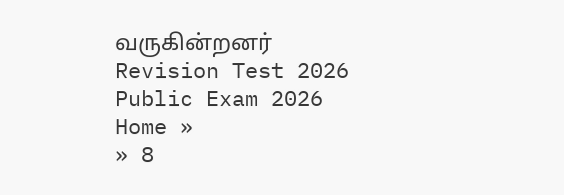வருகின்றனர்
Revision Test 2026
Public Exam 2026
Home »
» 8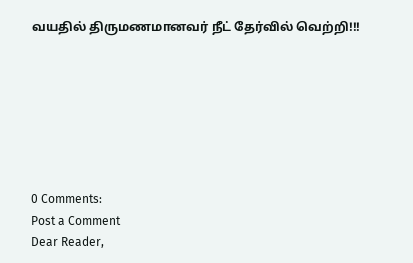வயதில் திருமணமானவர் நீட் தேர்வில் வெற்றி!!!







0 Comments:
Post a Comment
Dear Reader,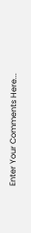Enter Your Comments Here...